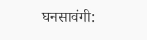घनसावंगी: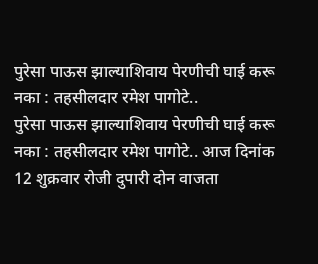पुरेसा पाऊस झाल्याशिवाय पेरणीची घाई करू नका : तहसीलदार रमेश पागोटे..
पुरेसा पाऊस झाल्याशिवाय पेरणीची घाई करू नका : तहसीलदार रमेश पागोटे.. आज दिनांक 12 शुक्रवार रोजी दुपारी दोन वाजता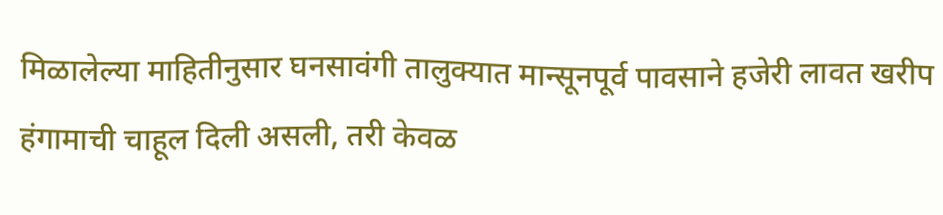मिळालेल्या माहितीनुसार घनसावंगी तालुक्यात मान्सूनपूर्व पावसाने हजेरी लावत खरीप हंगामाची चाहूल दिली असली, तरी केवळ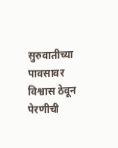सुरुवातीच्या पावसावर विश्वास ठेवून पेरणीची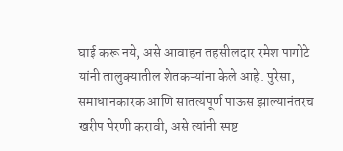घाई करू नये, असे आवाहन तहसीलदार रमेश पागोटे यांनी तालुक्यातील शेतकऱ्यांना केले आहे. पुरेसा, समाधानकारक आणि सातत्यपूर्ण पाऊस झाल्यानंतरच खरीप पेरणी करावी, असे त्यांनी स्पष्ट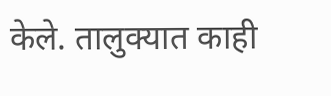केले. तालुक्यात काही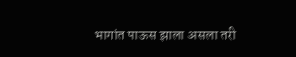भागांत पाऊस झाला असला तरी